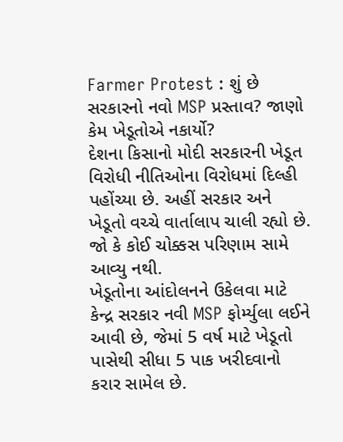Farmer Protest : શું છે સરકારનો નવો MSP પ્રસ્તાવ? જાણો કેમ ખેડૂતોએ નકાર્યો?
દેશના કિસાનો મોદી સરકારની ખેડૂત વિરોધી નીતિઓના વિરોધમાં દિલ્હી પહોંચ્યા છે. અહીં સરકાર અને ખેડૂતો વચ્ચે વાર્તાલાપ ચાલી રહ્યો છે. જો કે કોઈ ચોક્કસ પરિણામ સામે આવ્યુ નથી.
ખેડૂતોના આંદોલનને ઉકેલવા માટે કેન્દ્ર સરકાર નવી MSP ફોર્મ્યુલા લઈને આવી છે, જેમાં 5 વર્ષ માટે ખેડૂતો પાસેથી સીધા 5 પાક ખરીદવાનો કરાર સામેલ છે.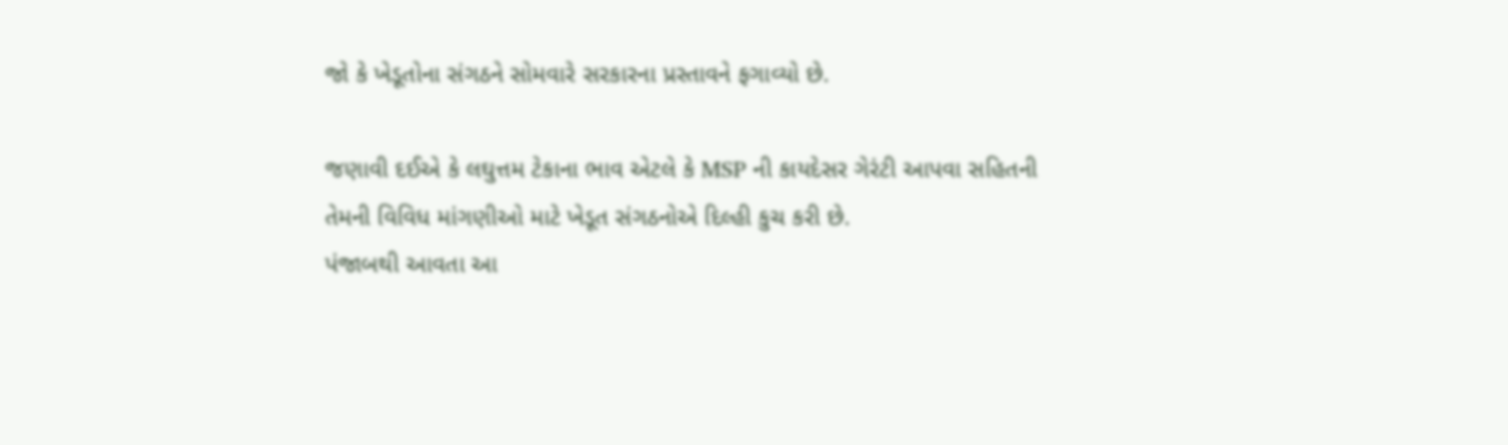જો કે ખેડૂતોના સંગઠને સોમવારે સરકારના પ્રસ્તાવને ફગાવ્યો છે.

જણાવી દઈએ કે લઘુત્તમ ટેકાના ભાવ એટલે કે MSP ની કાયદેસર ગેરંટી આપવા સહિતની તેમની વિવિધ માંગણીઓ માટે ખેડૂત સંગઠનોએ દિલ્હી કુચ કરી છે.
પંજાબથી આવતા આ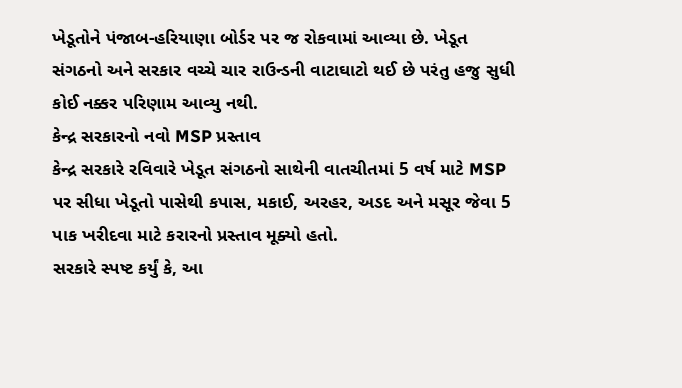ખેડૂતોને પંજાબ-હરિયાણા બોર્ડર પર જ રોકવામાં આવ્યા છે. ખેડૂત સંગઠનો અને સરકાર વચ્ચે ચાર રાઉન્ડની વાટાઘાટો થઈ છે પરંતુ હજુ સુધી કોઈ નક્કર પરિણામ આવ્યુ નથી.
કેન્દ્ર સરકારનો નવો MSP પ્રસ્તાવ
કેન્દ્ર સરકારે રવિવારે ખેડૂત સંગઠનો સાથેની વાતચીતમાં 5 વર્ષ માટે MSP પર સીધા ખેડૂતો પાસેથી કપાસ, મકાઈ, અરહર, અડદ અને મસૂર જેવા 5 પાક ખરીદવા માટે કરારનો પ્રસ્તાવ મૂક્યો હતો.
સરકારે સ્પષ્ટ કર્યું કે, આ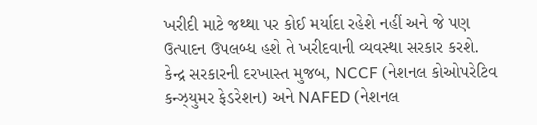ખરીદી માટે જથ્થા પર કોઈ મર્યાદા રહેશે નહીં અને જે પણ ઉત્પાદન ઉપલબ્ધ હશે તે ખરીદવાની વ્યવસ્થા સરકાર કરશે.
કેન્દ્ર સરકારની દરખાસ્ત મુજબ, NCCF (નેશનલ કોઓપરેટિવ કન્ઝ્યુમર ફેડરેશન) અને NAFED (નેશનલ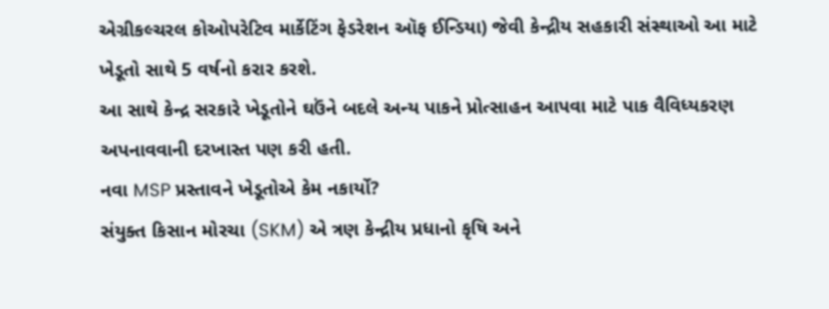એગ્રીકલ્ચરલ કોઓપરેટિવ માર્કેટિંગ ફેડરેશન ઑફ ઈન્ડિયા) જેવી કેન્દ્રીય સહકારી સંસ્થાઓ આ માટે ખેડૂતો સાથે 5 વર્ષનો કરાર કરશે.
આ સાથે કેન્દ્ર સરકારે ખેડૂતોને ઘઉંને બદલે અન્ય પાકને પ્રોત્સાહન આપવા માટે પાક વૈવિધ્યકરણ અપનાવવાની દરખાસ્ત પણ કરી હતી.
નવા MSP પ્રસ્તાવને ખેડૂતોએ કેમ નકાર્યો?
સંયુક્ત કિસાન મોરચા (SKM) એ ત્રણ કેન્દ્રીય પ્રધાનો કૃષિ અને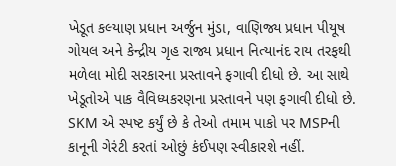ખેડૂત કલ્યાણ પ્રધાન અર્જુન મુંડા, વાણિજ્ય પ્રધાન પીયૂષ ગોયલ અને કેન્દ્રીય ગૃહ રાજ્ય પ્રધાન નિત્યાનંદ રાય તરફથી મળેલા મોદી સરકારના પ્રસ્તાવને ફગાવી દીધો છે. આ સાથે ખેડૂતોએ પાક વૈવિધ્યકરણના પ્રસ્તાવને પણ ફગાવી દીધો છે.
SKM એ સ્પષ્ટ કર્યું છે કે તેઓ તમામ પાકો પર MSPની કાનૂની ગેરંટી કરતાં ઓછું કંઈપણ સ્વીકારશે નહીં.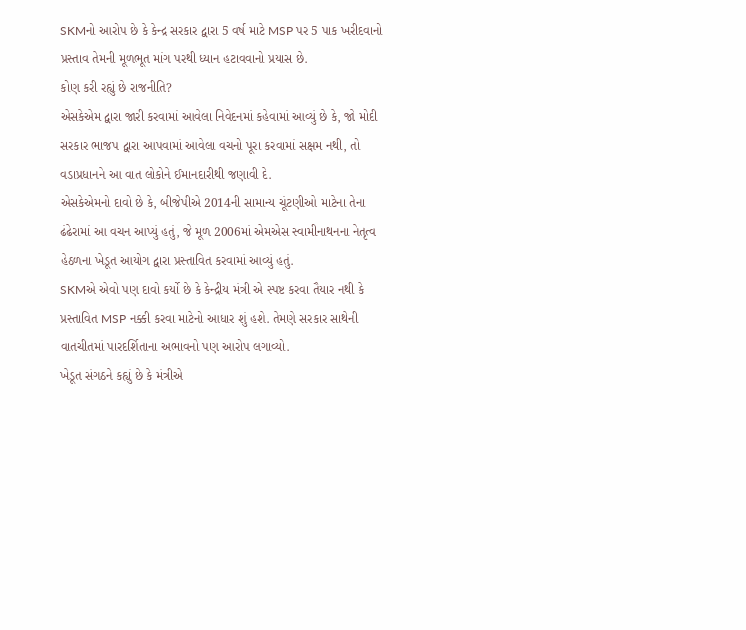SKMનો આરોપ છે કે કેન્દ્ર સરકાર દ્વારા 5 વર્ષ માટે MSP પર 5 પાક ખરીદવાનો પ્રસ્તાવ તેમની મૂળભૂત માંગ પરથી ધ્યાન હટાવવાનો પ્રયાસ છે.
કોણ કરી રહ્યું છે રાજનીતિ?
એસકેએમ દ્વારા જારી કરવામાં આવેલા નિવેદનમાં કહેવામાં આવ્યું છે કે, જો મોદી સરકાર ભાજપ દ્વારા આપવામાં આવેલા વચનો પૂરા કરવામાં સક્ષમ નથી, તો વડાપ્રધાનને આ વાત લોકોને ઈમાનદારીથી જણાવી દે.
એસકેએમનો દાવો છે કે, બીજેપીએ 2014ની સામાન્ય ચૂંટણીઓ માટેના તેના ઢંઢેરામાં આ વચન આપ્યું હતું, જે મૂળ 2006માં એમએસ સ્વામીનાથનના નેતૃત્વ હેઠળના ખેડૂત આયોગ દ્વારા પ્રસ્તાવિત કરવામાં આવ્યું હતું.
SKMએ એવો પણ દાવો કર્યો છે કે કેન્દ્રીય મંત્રી એ સ્પષ્ટ કરવા તૈયાર નથી કે પ્રસ્તાવિત MSP નક્કી કરવા માટેનો આધાર શું હશે. તેમણે સરકાર સાથેની વાતચીતમાં પારદર્શિતાના અભાવનો પણ આરોપ લગાવ્યો.
ખેડૂત સંગઠને કહ્યું છે કે મંત્રીએ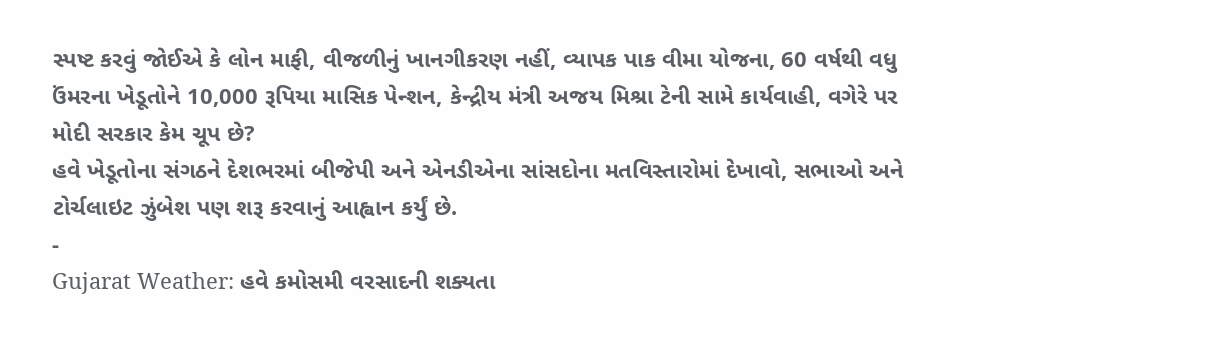સ્પષ્ટ કરવું જોઈએ કે લોન માફી, વીજળીનું ખાનગીકરણ નહીં, વ્યાપક પાક વીમા યોજના, 60 વર્ષથી વધુ ઉંમરના ખેડૂતોને 10,000 રૂપિયા માસિક પેન્શન, કેન્દ્રીય મંત્રી અજય મિશ્રા ટેની સામે કાર્યવાહી, વગેરે પર મોદી સરકાર કેમ ચૂપ છે?
હવે ખેડૂતોના સંગઠને દેશભરમાં બીજેપી અને એનડીએના સાંસદોના મતવિસ્તારોમાં દેખાવો, સભાઓ અને ટોર્ચલાઇટ ઝુંબેશ પણ શરૂ કરવાનું આહ્વાન કર્યું છે.
-
Gujarat Weather: હવે કમોસમી વરસાદની શક્યતા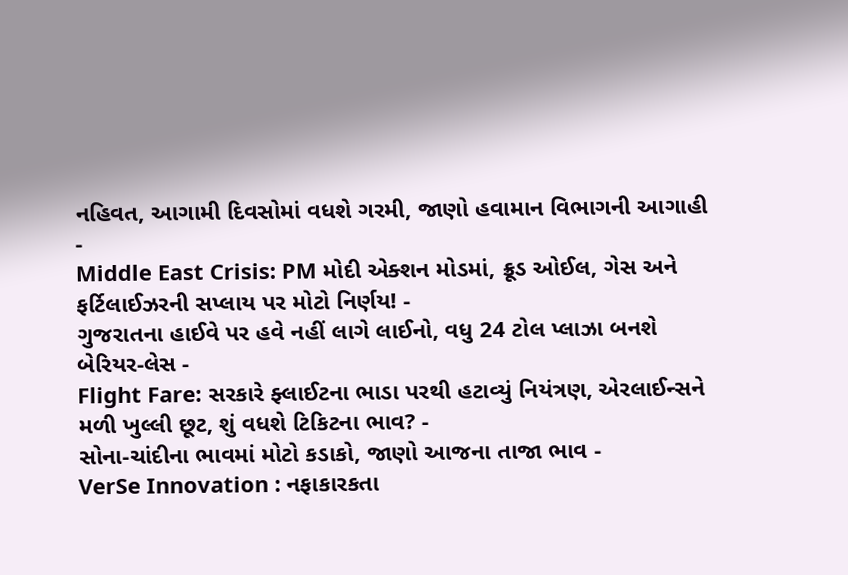નહિવત, આગામી દિવસોમાં વધશે ગરમી, જાણો હવામાન વિભાગની આગાહી -
Middle East Crisis: PM મોદી એક્શન મોડમાં, ક્રૂડ ઓઈલ, ગેસ અને ફર્ટિલાઈઝરની સપ્લાય પર મોટો નિર્ણય! -
ગુજરાતના હાઈવે પર હવે નહીં લાગે લાઈનો, વધુ 24 ટોલ પ્લાઝા બનશે બેરિયર-લેસ -
Flight Fare: સરકારે ફ્લાઈટના ભાડા પરથી હટાવ્યું નિયંત્રણ, એરલાઈન્સને મળી ખુલ્લી છૂટ, શું વધશે ટિકિટના ભાવ? -
સોના-ચાંદીના ભાવમાં મોટો કડાકો, જાણો આજના તાજા ભાવ -
VerSe Innovation : નફાકારકતા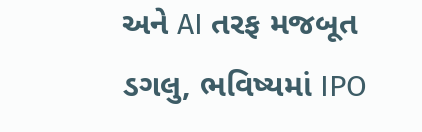અને AI તરફ મજબૂત ડગલુ, ભવિષ્યમાં IPO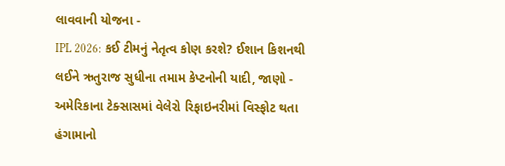લાવવાની યોજના -
IPL 2026: કઈ ટીમનું નેતૃત્વ કોણ કરશે? ઈશાન કિશનથી લઈને ઋતુરાજ સુધીના તમામ કેપ્ટનોની યાદી, જાણો -
અમેરિકાના ટેક્સાસમાં વેલેરો રિફાઇનરીમાં વિસ્ફોટ થતા હંગામાનો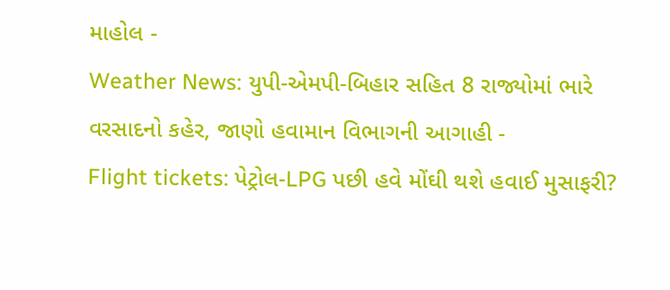માહોલ -
Weather News: યુપી-એમપી-બિહાર સહિત 8 રાજ્યોમાં ભારે વરસાદનો કહેર, જાણો હવામાન વિભાગની આગાહી -
Flight tickets: પેટ્રોલ-LPG પછી હવે મોંઘી થશે હવાઈ મુસાફરી?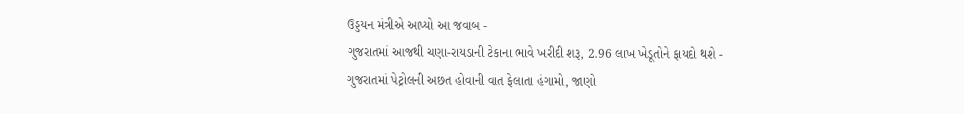ઉડ્ડયન મંત્રીએ આપ્યો આ જવાબ -
ગુજરાતમાં આજથી ચણા-રાયડાની ટેકાના ભાવે ખરીદી શરૂ, 2.96 લાખ ખેડૂતોને ફાયદો થશે -
ગુજરાતમાં પેટ્રોલની અછત હોવાની વાત ફેલાતા હંગામો, જાણો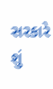સરકારે શું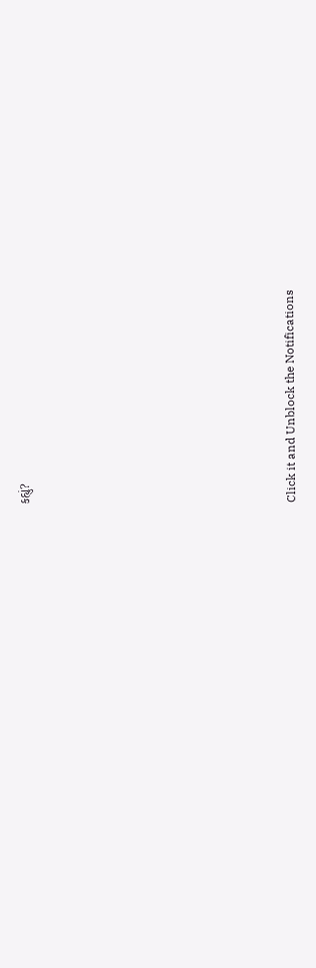કહ્યું?










Click it and Unblock the Notifications